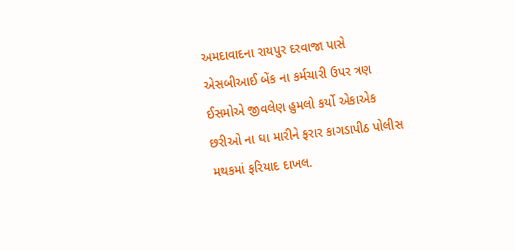અમદાવાદના રાયપુર દરવાજા પાસે એસબીઆઈ બેંક ના કર્મચારી ઉપર ત્રણ ઈસમોએ જીવલેણ હુમલો કર્યો એકાએક છરીઓ ના ઘા મારીને ફરાર કાગડાપીઠ પોલીસ મથકમાં ફરિયાદ દાખલ.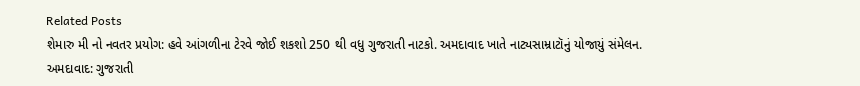Related Posts
શેમારુ મી નો નવતર પ્રયોગ: હવે આંગળીના ટેરવે જોઈ શકશો 250 થી વધુ ગુજરાતી નાટકો. અમદાવાદ ખાતે નાટ્યસામ્રાટૉનું યોજાયું સંમેલન.
અમદાવાદ: ગુજરાતી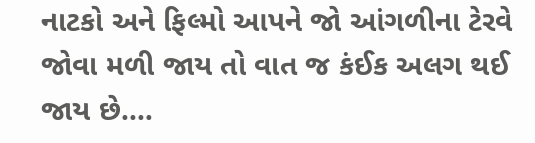નાટકો અને ફિલ્મો આપને જો આંગળીના ટેરવે જોવા મળી જાય તો વાત જ કંઈક અલગ થઈ જાય છે.…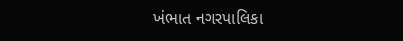ખંભાત નગરપાલિકા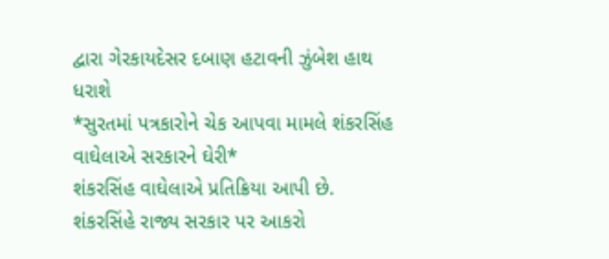દ્વારા ગેરકાયદેસર દબાણ હટાવની ઝુંબેશ હાથ ધરાશે
*સુરતમાં પત્રકારોને ચેક આપવા મામલે શંકરસિંહ વાઘેલાએ સરકારને ઘેરી*
શંકરસિંહ વાઘેલાએ પ્રતિક્રિયા આપી છે. શંકરસિંહે રાજ્ય સરકાર પર આકરો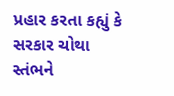પ્રહાર કરતા કહ્યું કે સરકાર ચોથા સ્તંભને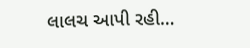લાલચ આપી રહી…